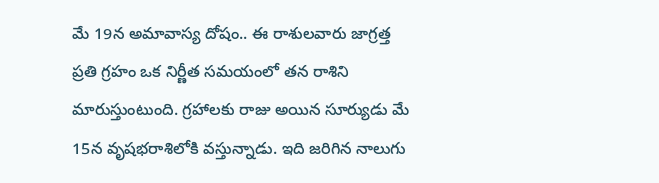మే 19న అమావాస్య దోషం.. ఈ రాశులవారు జాగ్రత్త
ప్రతి గ్రహం ఒక నిర్ణీత సమయంలో తన రాశిని మారుస్తుంటుంది. గ్రహాలకు రాజు అయిన సూర్యుడు మే 15న వృషభరాశిలోకి వస్తున్నాడు. ఇది జరిగిన నాలుగు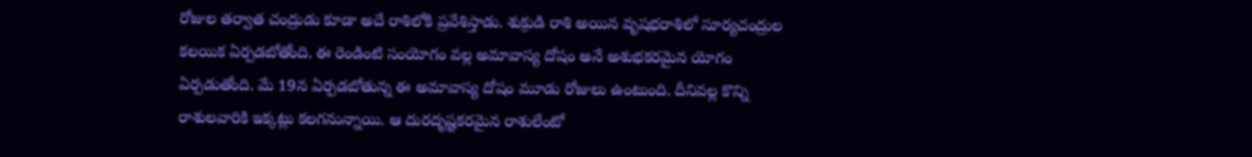రోజుల తర్వాత చంద్రుడు కూడా అదే రాశిలోకి ప్రవేశిస్తాడు. శుక్రుడి రాశి అయిన వృషభరాశిలో సూర్యచంద్రుల కలయిక ఏర్పడబోతోంది. ఈ రెండింటి సంయోగం వల్ల అమావాస్య దోషం అనే అశుభకరమైన యోగం ఏర్పడుతోంది. మే 19న ఏర్పడబోతున్న ఈ అమావాస్య దోషం మూడు రోజులు ఉంటుంది. దీనివల్ల కొన్ని రాశులవారికి ఇక్కట్లు కలగనున్నాయి. ఆ దురదృష్టకరమైన రాశులేంటో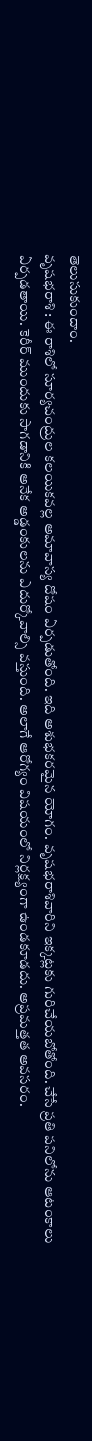తెలుసుకుందాం.
వృషభరాశి : ఈ రాశిలో సూర్యచంద్రుల కలయికవల్ల అమావాస్య దోషం ఏర్పడుతోంది. ఇది అశుభకరమైన యోగం. వృషభరాశివారిని ఇక్కట్లకు గురిచేయబోతోంది. చేసే ప్రతి పనిలోను ఆటంకాలు ఏర్పడతాయి. కెరీర్ ముందుకు సాగడానికి అనేక అడ్డంకులను ఎదుర్కోవాల్సి వస్తుంది. అలాగే ఆరోగ్యం విషయంలో నిర్లక్ష్యంగా ఉండకూడదు. అప్రమత్తత అవసరం.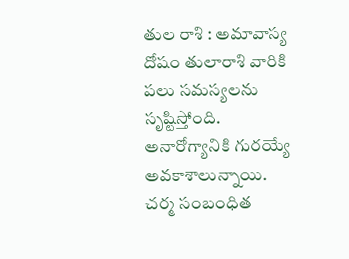తుల రాశి : అమావాస్య దోషం తులారాశి వారికి పలు సమస్యలను సృష్టిస్తోంది. అనారోగ్యానికి గురయ్యే అవకాశాలున్నాయి. చర్మ సంబంధిత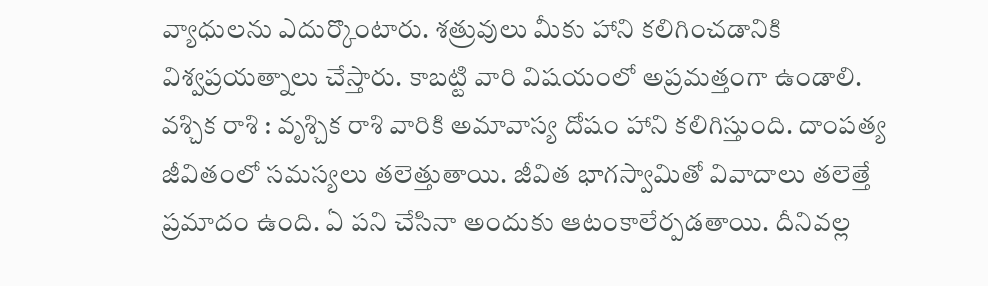వ్యాధులను ఎదుర్కొంటారు. శత్రువులు మీకు హాని కలిగించడానికి విశ్వప్రయత్నాలు చేస్తారు. కాబట్టి వారి విషయంలో అప్రమత్తంగా ఉండాలి.
వశ్చిక రాశి : వృశ్చిక రాశి వారికి అమావాస్య దోషం హాని కలిగిస్తుంది. దాంపత్య జీవితంలో సమస్యలు తలెత్తుతాయి. జీవిత భాగస్వామితో వివాదాలు తలెత్తే ప్రమాదం ఉంది. ఏ పని చేసినా అందుకు ఆటంకాలేర్పడతాయి. దీనివల్ల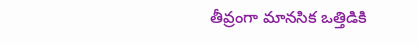తీవ్రంగా మానసిక ఒత్తిడికి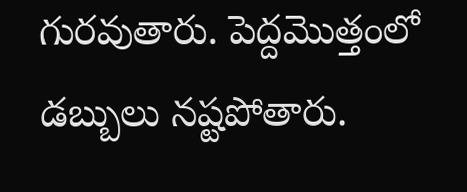గురవుతారు. పెద్దమొత్తంలో డబ్బులు నష్టపోతారు.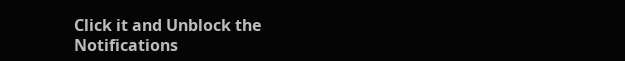Click it and Unblock the Notifications